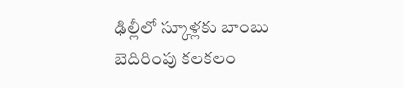ఢిల్లీలో స్కూళ్లకు బాంబు బెదిరింపు కలకలం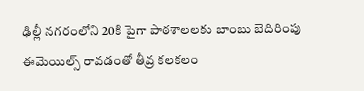ఢిల్లీ నగరంలోని 20కి పైగా పాఠశాలలకు బాంబు బెదిరింపు ఈమెయిల్స్ రావడంతో తీవ్ర కలకలం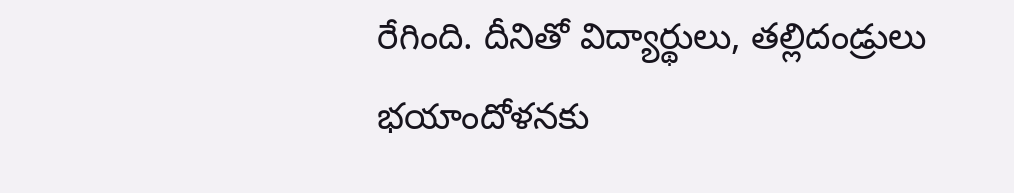రేగింది. దీనితో విద్యార్థులు, తల్లిదండ్రులు భయాందోళనకు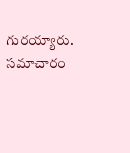గురయ్యారు. సమాచారం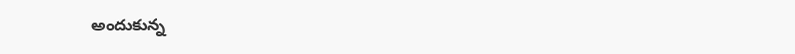అందుకున్న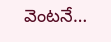వెంటనే…